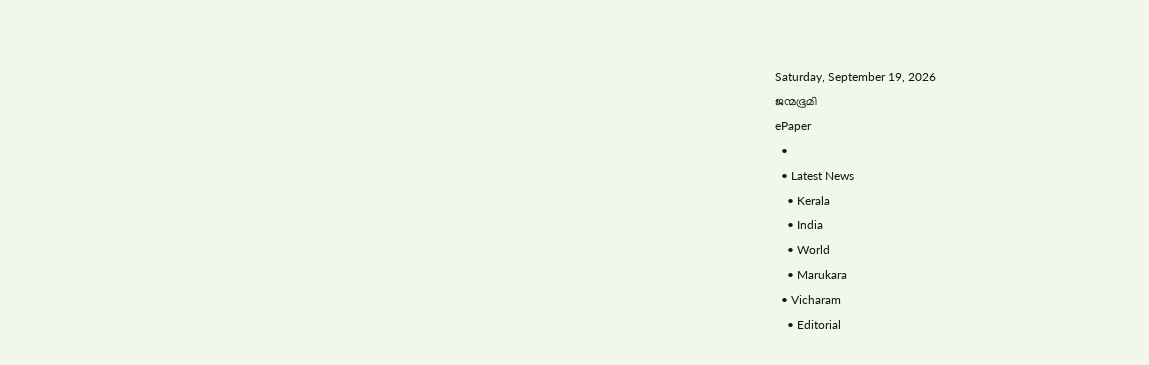Saturday, September 19, 2026
ജന്മഭൂമി
ePaper
  •
  • Latest News
    • Kerala
    • India
    • World
    • Marukara
  • Vicharam
    • Editorial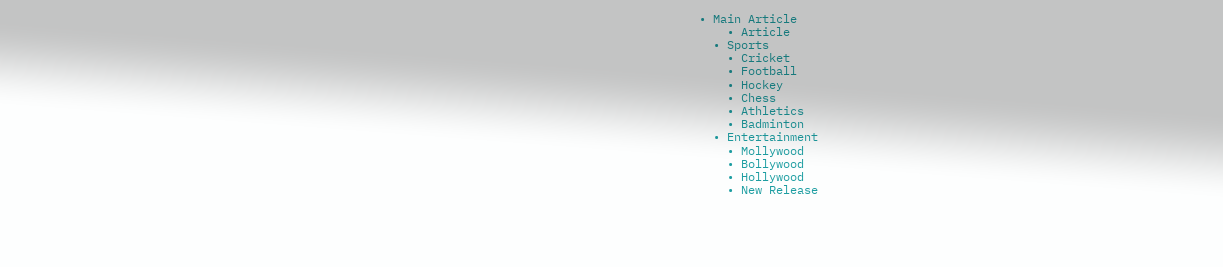• Main Article
    • Article
  • Sports
    • Cricket
    • Football
    • Hockey
    • Chess
    • Athletics
    • Badminton
  • Entertainment
    • Mollywood
    • Bollywood
    • Hollywood
    • New Release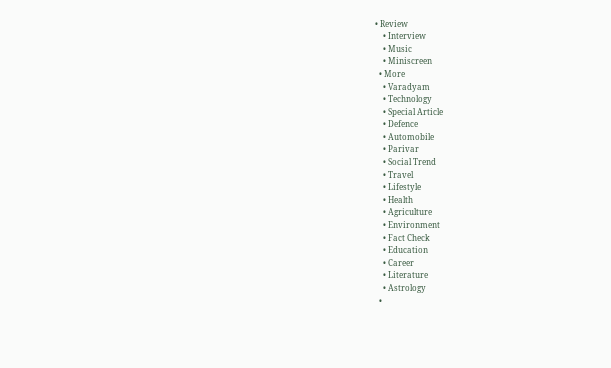• Review
    • Interview
    • Music
    • Miniscreen
  • More
    • Varadyam
    • Technology
    • Special Article
    • Defence
    • Automobile
    • Parivar
    • Social Trend
    • Travel
    • Lifestyle
    • Health
    • Agriculture
    • Environment
    • Fact Check
    • Education
    • Career
    • Literature
    • Astrology
  •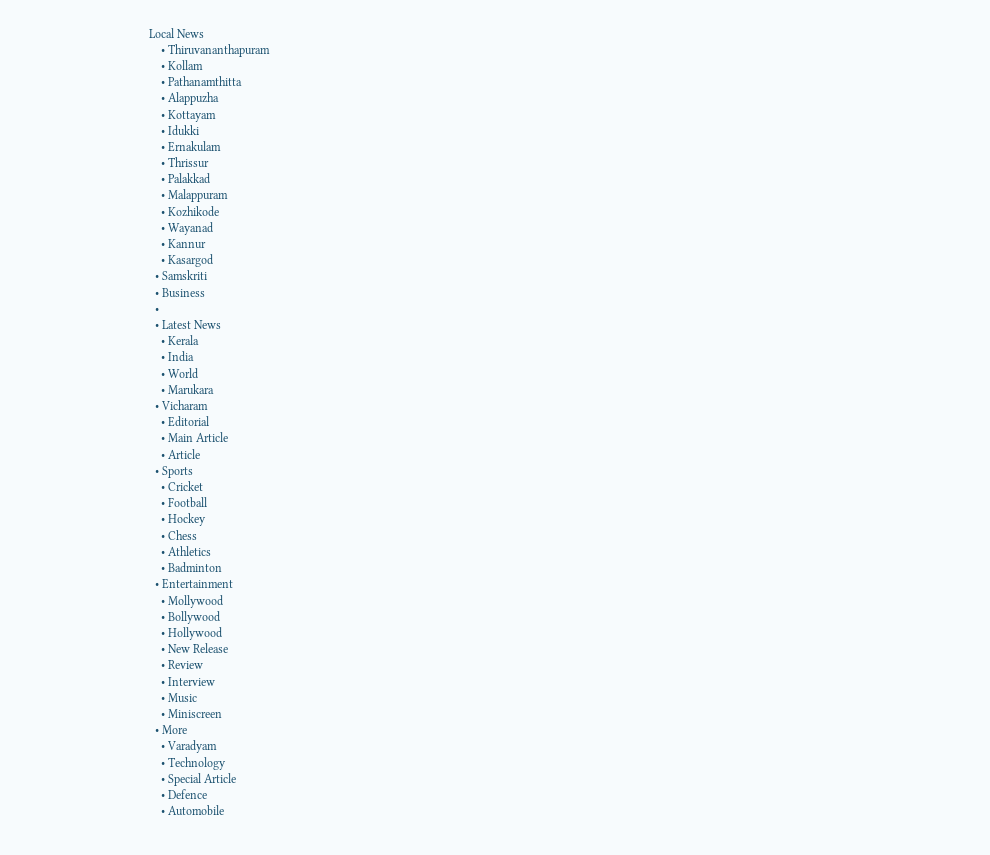Local News
    • Thiruvananthapuram
    • Kollam
    • Pathanamthitta
    • Alappuzha
    • Kottayam
    • Idukki
    • Ernakulam
    • Thrissur
    • Palakkad
    • Malappuram
    • Kozhikode
    • Wayanad
    • Kannur
    • Kasargod
  • Samskriti
  • Business
  •
  • Latest News
    • Kerala
    • India
    • World
    • Marukara
  • Vicharam
    • Editorial
    • Main Article
    • Article
  • Sports
    • Cricket
    • Football
    • Hockey
    • Chess
    • Athletics
    • Badminton
  • Entertainment
    • Mollywood
    • Bollywood
    • Hollywood
    • New Release
    • Review
    • Interview
    • Music
    • Miniscreen
  • More
    • Varadyam
    • Technology
    • Special Article
    • Defence
    • Automobile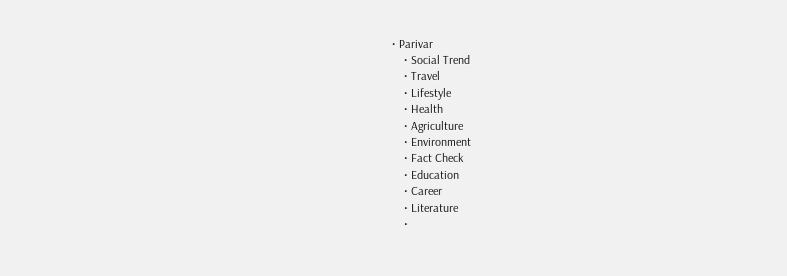• Parivar
    • Social Trend
    • Travel
    • Lifestyle
    • Health
    • Agriculture
    • Environment
    • Fact Check
    • Education
    • Career
    • Literature
    •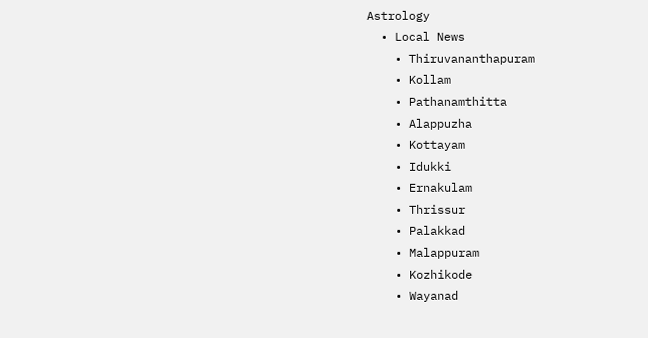Astrology
  • Local News
    • Thiruvananthapuram
    • Kollam
    • Pathanamthitta
    • Alappuzha
    • Kottayam
    • Idukki
    • Ernakulam
    • Thrissur
    • Palakkad
    • Malappuram
    • Kozhikode
    • Wayanad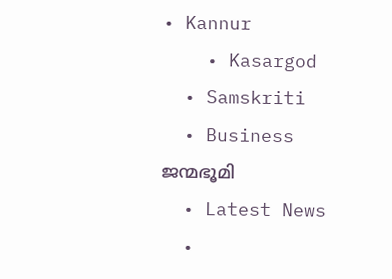• Kannur
    • Kasargod
  • Samskriti
  • Business
ജന്മഭൂമി
  • Latest News
  •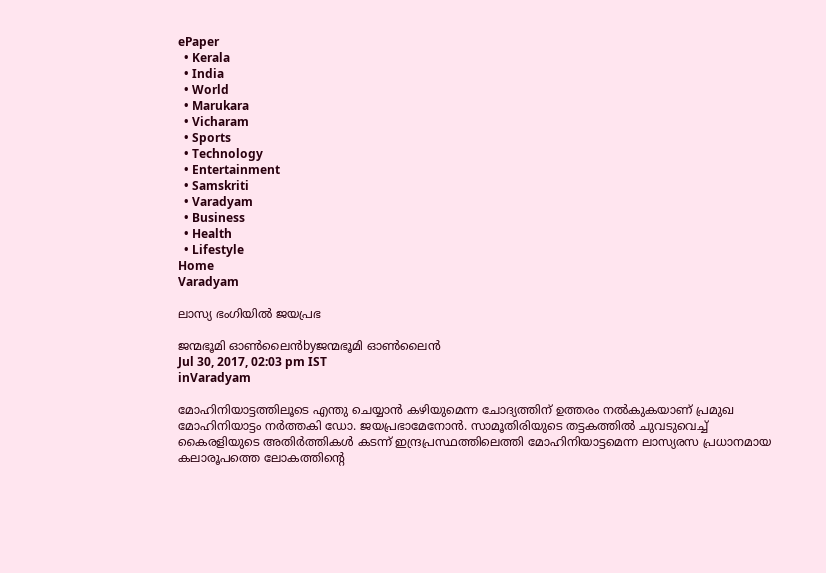ePaper
  • Kerala
  • India
  • World
  • Marukara
  • Vicharam
  • Sports
  • Technology
  • Entertainment
  • Samskriti
  • Varadyam
  • Business
  • Health
  • Lifestyle
Home
Varadyam

ലാസ്യ ഭംഗിയില്‍ ജയപ്രഭ

ജന്മഭൂമി ഓണ്‍ലൈന്‍byജന്മഭൂമി ഓണ്‍ലൈന്‍
Jul 30, 2017, 02:03 pm IST
inVaradyam

മോഹിനിയാട്ടത്തിലൂടെ എന്തു ചെയ്യാന്‍ കഴിയുമെന്ന ചോദ്യത്തിന് ഉത്തരം നല്‍കുകയാണ് പ്രമുഖ മോഹിനിയാട്ടം നര്‍ത്തകി ഡോ. ജയപ്രഭാമേനോന്‍. സാമൂതിരിയുടെ തട്ടകത്തില്‍ ചുവടുവെച്ച് കൈരളിയുടെ അതിര്‍ത്തികള്‍ കടന്ന് ഇന്ദ്രപ്രസ്ഥത്തിലെത്തി മോഹിനിയാട്ടമെന്ന ലാസ്യരസ പ്രധാനമായ കലാരൂപത്തെ ലോകത്തിന്റെ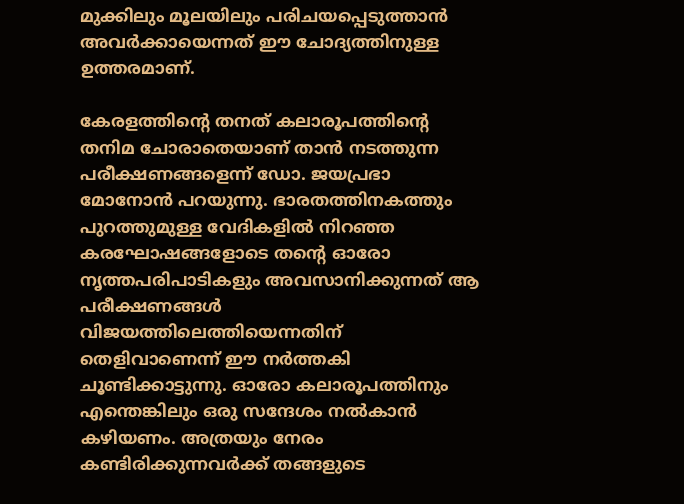മുക്കിലും മൂലയിലും പരിചയപ്പെടുത്താന്‍ അവര്‍ക്കായെന്നത് ഈ ചോദ്യത്തിനുള്ള ഉത്തരമാണ്.

കേരളത്തിന്റെ തനത് കലാരൂപത്തിന്റെ തനിമ ചോരാതെയാണ് താന്‍ നടത്തുന്ന പരീക്ഷണങ്ങളെന്ന് ഡോ. ജയപ്രഭാ മോനോന്‍ പറയുന്നു. ഭാരതത്തിനകത്തും പുറത്തുമുള്ള വേദികളില്‍ നിറഞ്ഞ കരഘോഷങ്ങളോടെ തന്റെ ഓരോ നൃത്തപരിപാടികളും അവസാനിക്കുന്നത് ആ പരീക്ഷണങ്ങള്‍ വിജയത്തിലെത്തിയെന്നതിന് തെളിവാണെന്ന് ഈ നര്‍ത്തകി ചൂണ്ടിക്കാട്ടുന്നു. ഓരോ കലാരൂപത്തിനും എന്തെങ്കിലും ഒരു സന്ദേശം നല്‍കാന്‍ കഴിയണം. അത്രയും നേരം കണ്ടിരിക്കുന്നവര്‍ക്ക് തങ്ങളുടെ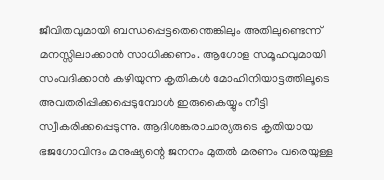ജീവിതവുമായി ബന്ധപ്പെട്ടതെന്തെങ്കിലും അതിലുണ്ടെന്ന് മനസ്സിലാക്കാന്‍ സാധിക്കണം. ആഗോള സമൂഹവുമായി സംവദിക്കാന്‍ കഴിയുന്ന കൃതികള്‍ മോഹിനിയാട്ടത്തിലൂടെ അവതരിപ്പിക്കപ്പെടുമ്പോള്‍ ഇരുകൈയ്യും നീട്ടി സ്വീകരിക്കപ്പെടുന്നു. ആദിശങ്കരാചാര്യരുടെ കൃതിയായ ഭജഗോവിന്ദം മനുഷ്യന്റെ ജനനം മുതല്‍ മരണം വരെയുള്ള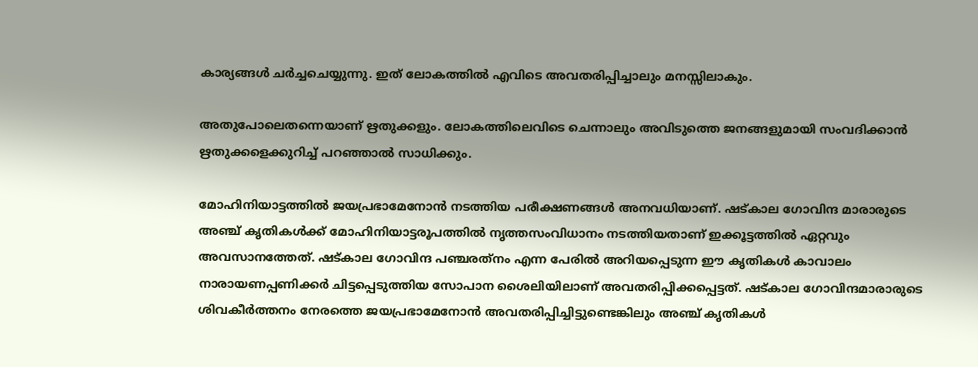കാര്യങ്ങള്‍ ചര്‍ച്ചചെയ്യുന്നു. ഇത് ലോകത്തില്‍ എവിടെ അവതരിപ്പിച്ചാലും മനസ്സിലാകും.

അതുപോലെതന്നെയാണ് ഋതുക്കളും. ലോകത്തിലെവിടെ ചെന്നാലും അവിടുത്തെ ജനങ്ങളുമായി സംവദിക്കാന്‍ ഋതുക്കളെക്കുറിച്ച് പറഞ്ഞാല്‍ സാധിക്കും.

മോഹിനിയാട്ടത്തില്‍ ജയപ്രഭാമേനോന്‍ നടത്തിയ പരീക്ഷണങ്ങള്‍ അനവധിയാണ്. ഷട്കാല ഗോവിന്ദ മാരാരുടെ അഞ്ച് കൃതികള്‍ക്ക് മോഹിനിയാട്ടരൂപത്തില്‍ നൃത്തസംവിധാനം നടത്തിയതാണ് ഇക്കൂട്ടത്തില്‍ ഏറ്റവും അവസാനത്തേത്. ഷട്കാല ഗോവിന്ദ പഞ്ചരത്‌നം എന്ന പേരില്‍ അറിയപ്പെടുന്ന ഈ കൃതികള്‍ കാവാലം നാരായണപ്പണിക്കര്‍ ചിട്ടപ്പെടുത്തിയ സോപാന ശൈലിയിലാണ് അവതരിപ്പിക്കപ്പെട്ടത്. ഷട്കാല ഗോവിന്ദമാരാരുടെ ശിവകീര്‍ത്തനം നേരത്തെ ജയപ്രഭാമേനോന്‍ അവതരിപ്പിച്ചിട്ടുണ്ടെങ്കിലും അഞ്ച് കൃതികള്‍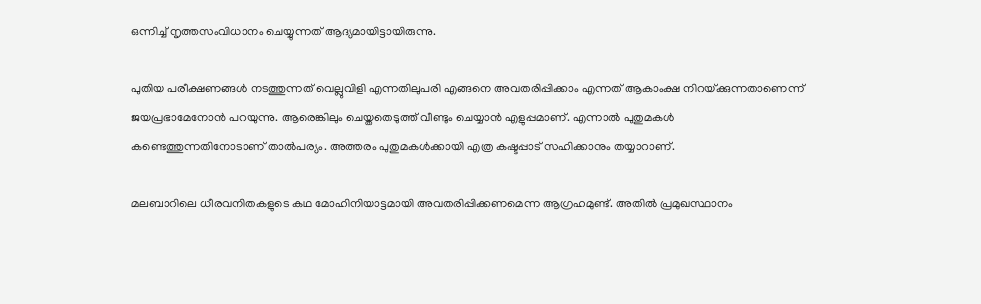ഒന്നിച്ച് നൃത്തസംവിധാനം ചെയ്യുന്നത് ആദ്യമായിട്ടായിരുന്നു.

പുതിയ പരീക്ഷണങ്ങള്‍ നടത്തുന്നത് വെല്ലുവിളി എന്നതിലുപരി എങ്ങനെ അവതരിപ്പിക്കാം എന്നത് ആകാംക്ഷ നിറയ്‌ക്കുന്നതാണെന്ന് ജയപ്രഭാമേനോന്‍ പറയുന്നു. ആരെങ്കിലും ചെയ്തതെടുത്ത് വീണ്ടും ചെയ്യാന്‍ എളുപ്പമാണ്. എന്നാല്‍ പുതുമകള്‍ കണ്ടെത്തുന്നതിനോടാണ് താല്‍പര്യം. അത്തരം പുതുമകള്‍ക്കായി എത്ര കഷ്ടപ്പാട് സഹിക്കാനും തയ്യാറാണ്.

മലബാറിലെ ധീരവനിതകളുടെ കഥ മോഹിനിയാട്ടമായി അവതരിപ്പിക്കണമെന്ന ആഗ്രഹമുണ്ട്. അതില്‍ പ്രമുഖസ്ഥാനം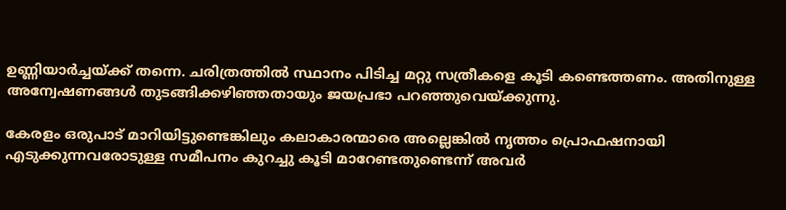ഉണ്ണിയാര്‍ച്ചയ്‌ക്ക് തന്നെ. ചരിത്രത്തില്‍ സ്ഥാനം പിടിച്ച മറ്റു സത്രീകളെ കൂടി കണ്ടെത്തണം. അതിനുള്ള അന്വേഷണങ്ങള്‍ തുടങ്ങിക്കഴിഞ്ഞതായും ജയപ്രഭാ പറഞ്ഞുവെയ്‌ക്കുന്നു.

കേരളം ഒരുപാട് മാറിയിട്ടുണ്ടെങ്കിലും കലാകാരന്മാരെ അല്ലെങ്കില്‍ നൃത്തം പ്രൊഫഷനായി എടുക്കുന്നവരോടുള്ള സമീപനം കുറച്ചു കൂടി മാറേണ്ടതുണ്ടെന്ന് അവര്‍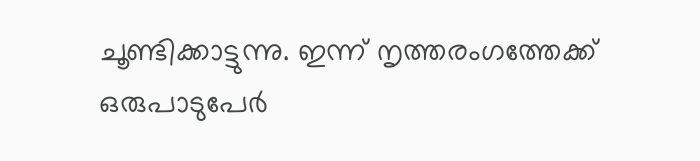ചൂണ്ടിക്കാട്ടുന്നു. ഇന്ന് നൃത്തരംഗത്തേക്ക് ഒരുപാടുപേര്‍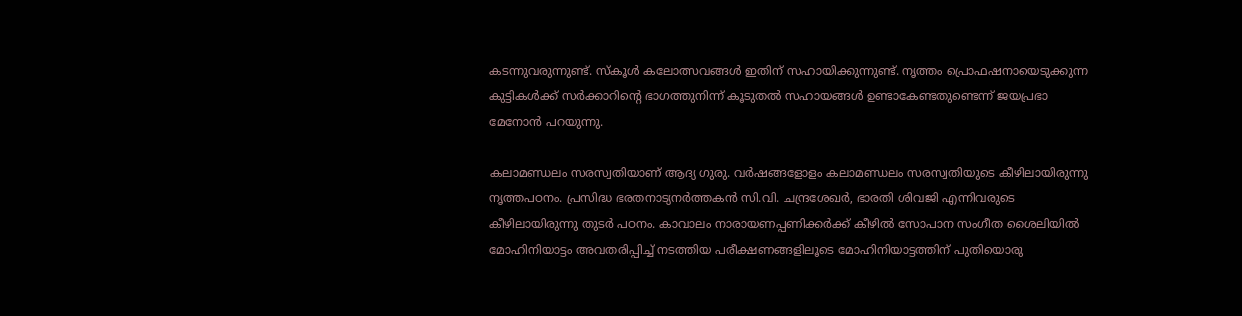കടന്നുവരുന്നുണ്ട്. സ്‌കൂള്‍ കലോത്സവങ്ങള്‍ ഇതിന് സഹായിക്കുന്നുണ്ട്. നൃത്തം പ്രൊഫഷനായെടുക്കുന്ന കുട്ടികള്‍ക്ക് സര്‍ക്കാറിന്റെ ഭാഗത്തുനിന്ന് കൂടുതല്‍ സഹായങ്ങള്‍ ഉണ്ടാകേണ്ടതുണ്ടെന്ന് ജയപ്രഭാ മേനോന്‍ പറയുന്നു.

കലാമണ്ഡലം സരസ്വതിയാണ് ആദ്യ ഗുരു. വര്‍ഷങ്ങളോളം കലാമണ്ഡലം സരസ്വതിയുടെ കീഴിലായിരുന്നു നൃത്തപഠനം. പ്രസിദ്ധ ഭരതനാട്യനര്‍ത്തകന്‍ സി.വി. ചന്ദ്രശേഖര്‍, ഭാരതി ശിവജി എന്നിവരുടെ കീഴിലായിരുന്നു തുടര്‍ പഠനം. കാവാലം നാരായണപ്പണിക്കര്‍ക്ക് കീഴില്‍ സോപാന സംഗീത ശൈലിയില്‍ മോഹിനിയാട്ടം അവതരിപ്പിച്ച് നടത്തിയ പരീക്ഷണങ്ങളിലൂടെ മോഹിനിയാട്ടത്തിന് പുതിയൊരു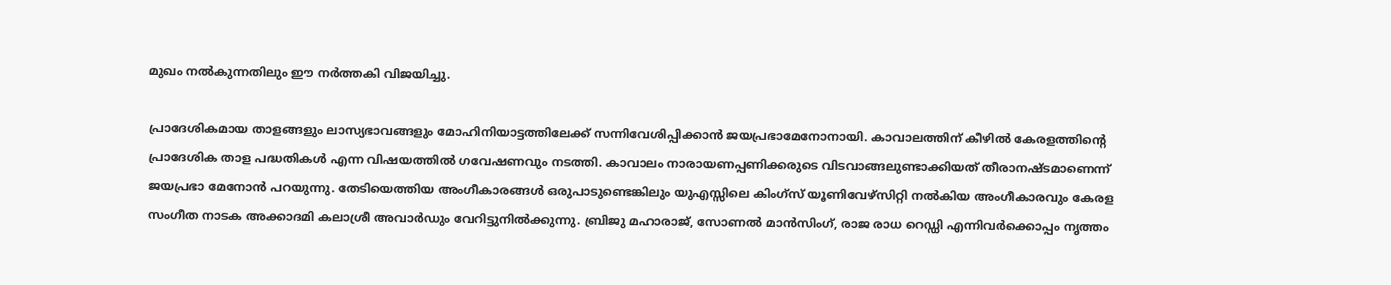മുഖം നല്‍കുന്നതിലും ഈ നര്‍ത്തകി വിജയിച്ചു.

പ്രാദേശികമായ താളങ്ങളും ലാസ്യഭാവങ്ങളും മോഹിനിയാട്ടത്തിലേക്ക് സന്നിവേശിപ്പിക്കാന്‍ ജയപ്രഭാമേനോനായി. കാവാലത്തിന് കീഴില്‍ കേരളത്തിന്റെ പ്രാദേശിക താള പദ്ധതികള്‍ എന്ന വിഷയത്തില്‍ ഗവേഷണവും നടത്തി. കാവാലം നാരായണപ്പണിക്കരുടെ വിടവാങ്ങലുണ്ടാക്കിയത് തീരാനഷ്ടമാണെന്ന് ജയപ്രഭാ മേനോന്‍ പറയുന്നു. തേടിയെത്തിയ അംഗീകാരങ്ങള്‍ ഒരുപാടുണ്ടെങ്കിലും യുഎസ്സിലെ കിംഗ്‌സ് യൂണിവേഴ്‌സിറ്റി നല്‍കിയ അംഗീകാരവും കേരള സംഗീത നാടക അക്കാദമി കലാശ്രീ അവാര്‍ഡും വേറിട്ടുനില്‍ക്കുന്നു. ബ്രിജു മഹാരാജ്, സോണല്‍ മാന്‍സിംഗ്, രാജ രാധ റെഡ്ഡി എന്നിവര്‍ക്കൊപ്പം നൃത്തം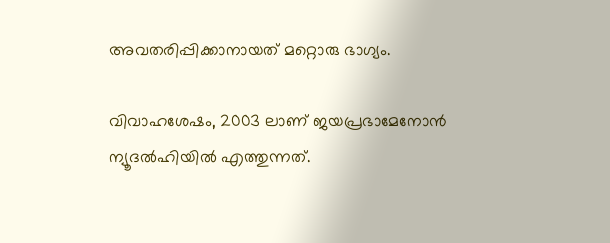അവതരിപ്പിക്കാനായത് മറ്റൊരു ഭാഗ്യം.

വിവാഹശേഷം, 2003 ലാണ് ജയപ്രഭാമേനോന്‍ ന്യൂദല്‍ഹിയില്‍ എത്തുന്നത്.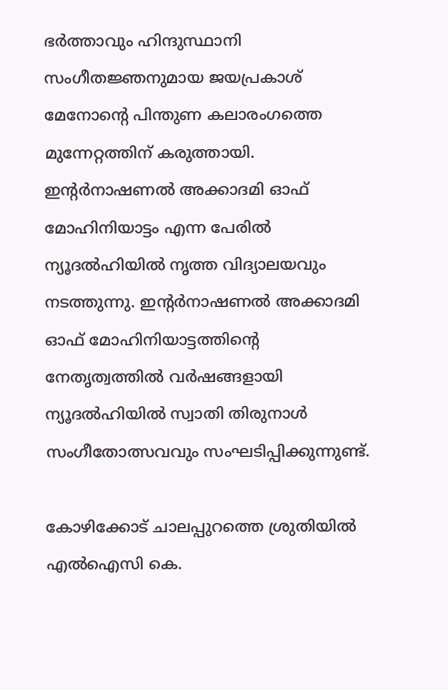ഭര്‍ത്താവും ഹിന്ദുസ്ഥാനി സംഗീതജ്ഞനുമായ ജയപ്രകാശ് മേനോന്റെ പിന്തുണ കലാരംഗത്തെ മുന്നേറ്റത്തിന് കരുത്തായി. ഇന്റര്‍നാഷണല്‍ അക്കാദമി ഓഫ് മോഹിനിയാട്ടം എന്ന പേരില്‍ ന്യൂദല്‍ഹിയില്‍ നൃത്ത വിദ്യാലയവും നടത്തുന്നു. ഇന്റര്‍നാഷണല്‍ അക്കാദമി ഓഫ് മോഹിനിയാട്ടത്തിന്റെ നേതൃത്വത്തില്‍ വര്‍ഷങ്ങളായി ന്യൂദല്‍ഹിയില്‍ സ്വാതി തിരുനാള്‍ സംഗീതോത്സവവും സംഘടിപ്പിക്കുന്നുണ്ട്.

കോഴിക്കോട് ചാലപ്പുറത്തെ ശ്രുതിയില്‍ എല്‍ഐസി കെ.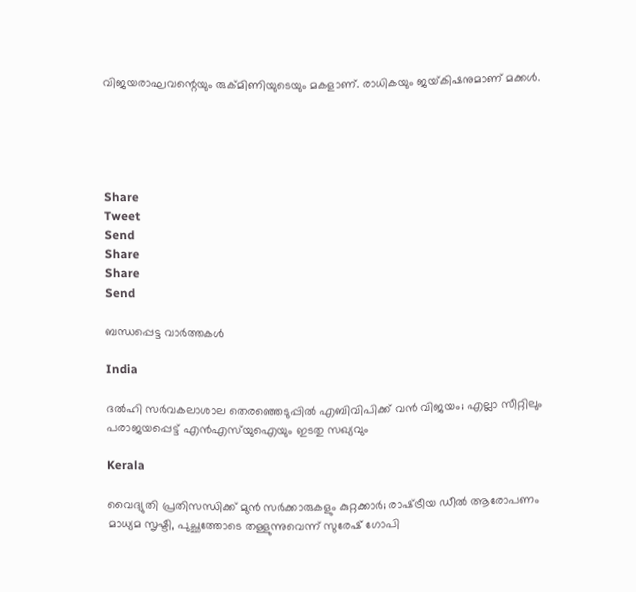വിജയരാഘവന്റെയും രുക്മിണിയുടെയും മകളാണ്. രാധികയും ജയ്‌കിഷനുമാണ് മക്കള്‍.





Share
Tweet
Send
Share
Share
Send

ബന്ധപ്പെട്ട വാര്‍ത്തകള്‍

India

ദൽഹി സർവകലാശാല തെരഞ്ഞെടുപ്പിൽ എബിവിപിക്ക് വൻ വിജയം; എല്ലാ സീറ്റിലും പരാജയപ്പെട്ട് എൻഎസ്‌യുഐയും ഇടതു സഖ്യവും

Kerala

വൈദ്യുതി പ്രതിസന്ധിക്ക് മുൻ സർക്കാരുകളും കുറ്റക്കാർ; രാഷ്‌ട്രീയ ഡീൽ ആരോപണം മാധ്യമ സൃഷ്ടി, പുച്ഛത്തോടെ തള്ളുന്നുവെന്ന് സുരേഷ് ഗോപി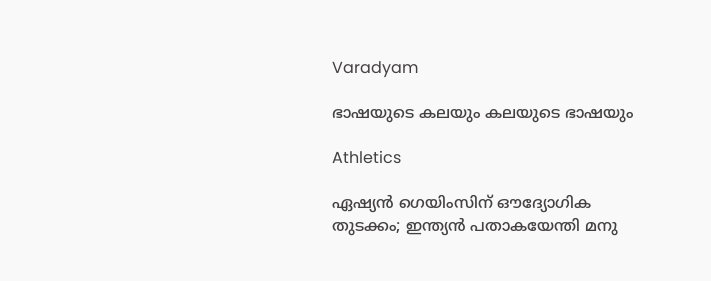Varadyam

ഭാഷയുടെ കലയും കലയുടെ ഭാഷയും

Athletics

ഏഷ്യൻ ഗെയിംസിന് ഔദ്യോഗിക തുടക്കം; ഇന്ത്യൻ പതാകയേന്തി മനു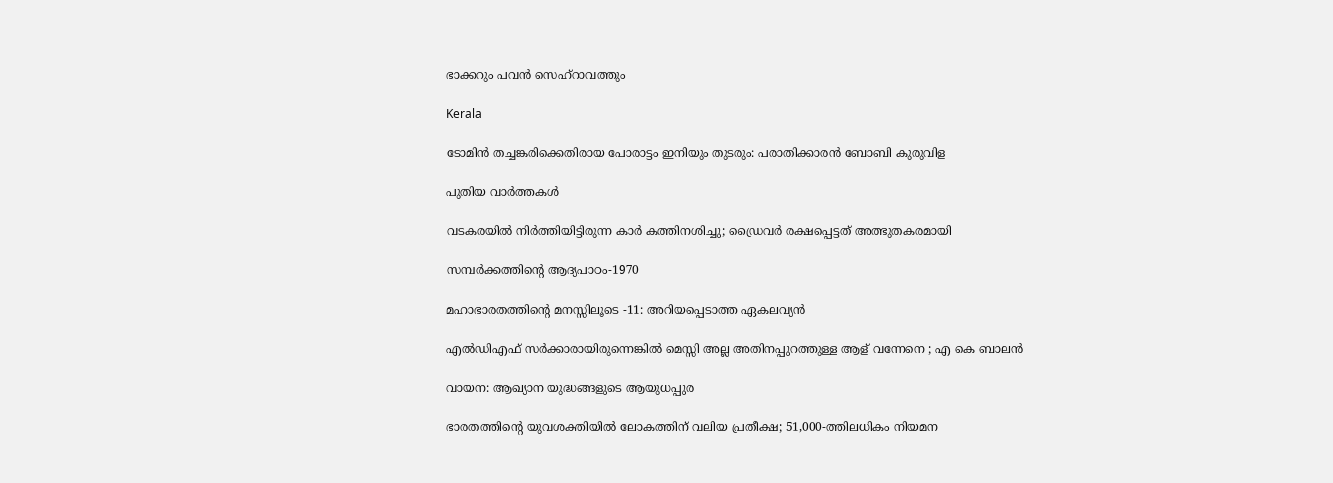ഭാക്കറും പവൻ സെഹ്റാവത്തും

Kerala

ടോമിൻ തച്ചങ്കരിക്കെതിരായ പോരാട്ടം ഇനിയും തുടരും: പരാതിക്കാരൻ ബോബി കുരുവിള

പുതിയ വാര്‍ത്തകള്‍

വടകരയില്‍ നിര്‍ത്തിയിട്ടിരുന്ന കാര്‍ കത്തിനശിച്ചു; ഡ്രൈവര്‍ രക്ഷപ്പെട്ടത് അത്ഭുതകരമായി

സമ്പര്‍ക്കത്തിന്റെ ആദ്യപാഠം-1970

മഹാഭാരതത്തിന്റെ മനസ്സിലൂടെ -11: അറിയപ്പെടാത്ത ഏകലവ്യന്‍

എല്‍ഡിഎഫ് സര്‍ക്കാരായിരുന്നെങ്കിൽ മെസ്സി അല്ല അതിനപ്പുറത്തുള്ള ആള് വന്നേനെ ; എ കെ ബാലൻ

വായന: ആഖ്യാന യുദ്ധങ്ങളുടെ ആയുധപ്പുര

ഭാരതത്തിന്റെ യുവശക്തിയിൽ ലോകത്തിന് വലിയ പ്രതീക്ഷ; 51,000-ത്തിലധികം നിയമന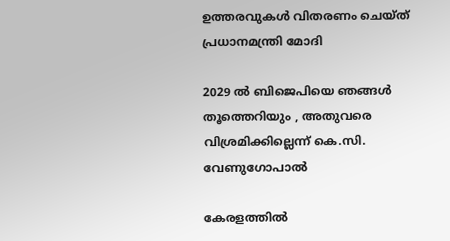ഉത്തരവുകൾ വിതരണം ചെയ്ത് പ്രധാനമന്ത്രി മോദി

2029 ൽ ബിജെപിയെ ഞങ്ങൾ തൂത്തെറിയും , അതുവരെ വിശ്രമിക്കില്ലെന്ന് കെ.സി. വേണുഗോപാൽ

കേരളത്തിൽ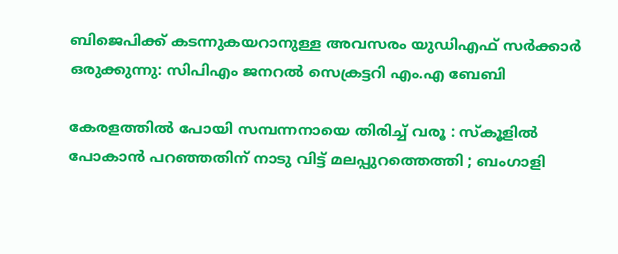ബിജെപിക്ക് കടന്നുകയറാനുള്ള അവസരം യുഡിഎഫ് സർക്കാർ ഒരുക്കുന്നു: സിപിഎം ജനറൽ സെക്രട്ടറി എം.എ ബേബി

കേരളത്തിൽ പോയി സമ്പന്നനായെ തിരിച്ച് വരൂ : സ്കൂളിൽ പോകാൻ പറഞ്ഞതിന് നാടു വിട്ട് മലപ്പുറത്തെത്തി ; ബംഗാളി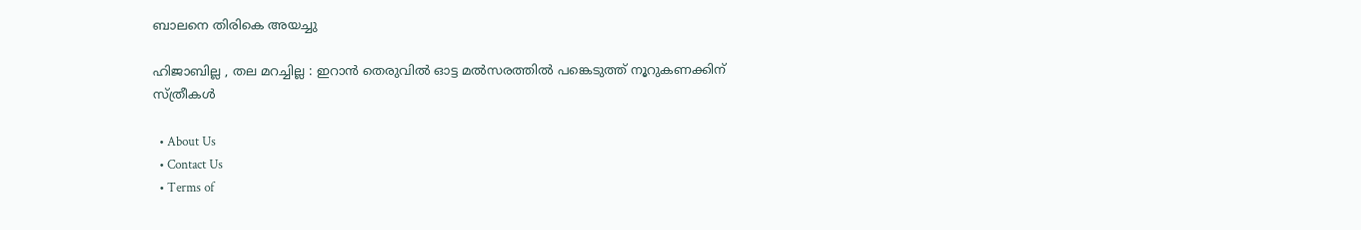ബാലനെ തിരികെ അയച്ചു

ഹിജാബില്ല , തല മറച്ചില്ല : ഇറാൻ തെരുവിൽ ഓട്ട മൽസരത്തിൽ പങ്കെടുത്ത് നൂറുകണക്കിന് സ്ത്രീകൾ

  • About Us
  • Contact Us
  • Terms of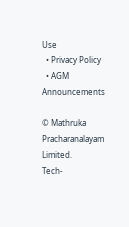Use
  • Privacy Policy
  • AGM Announcements

© Mathruka Pracharanalayam Limited.
Tech-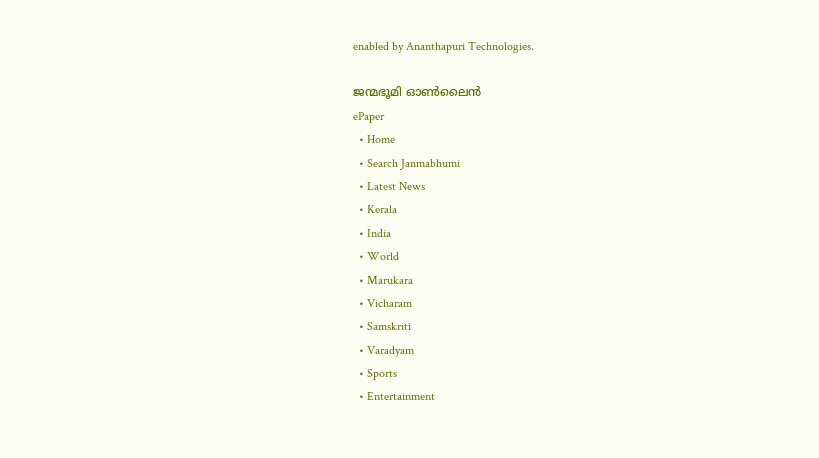enabled by Ananthapuri Technologies.

ജന്മഭൂമി ഓണ്‍ലൈന്‍
ePaper
  • Home
  • Search Janmabhumi
  • Latest News
  • Kerala
  • India
  • World
  • Marukara
  • Vicharam
  • Samskriti
  • Varadyam
  • Sports
  • Entertainment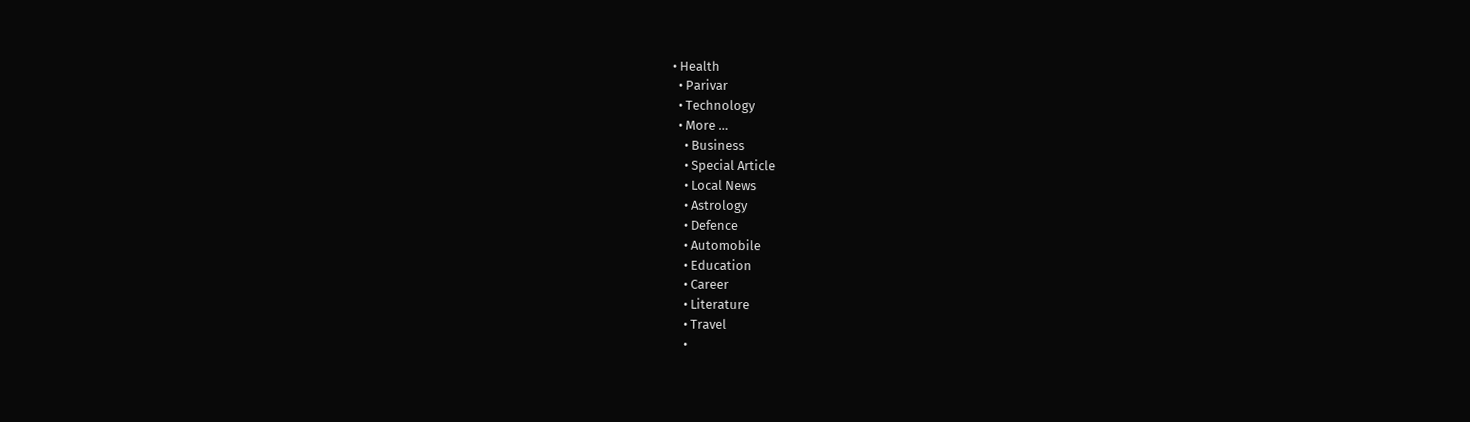• Health
  • Parivar
  • Technology
  • More …
    • Business
    • Special Article
    • Local News
    • Astrology
    • Defence
    • Automobile
    • Education
    • Career
    • Literature
    • Travel
    •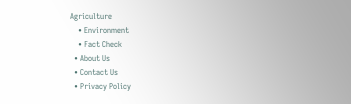Agriculture
    • Environment
    • Fact Check
  • About Us
  • Contact Us
  • Privacy Policy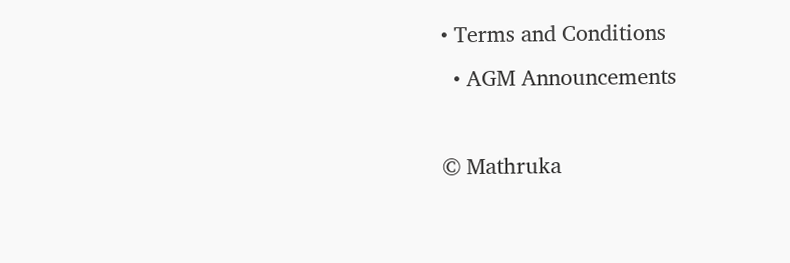• Terms and Conditions
  • AGM Announcements

© Mathruka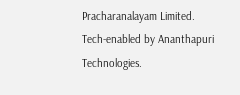Pracharanalayam Limited.
Tech-enabled by Ananthapuri Technologies.